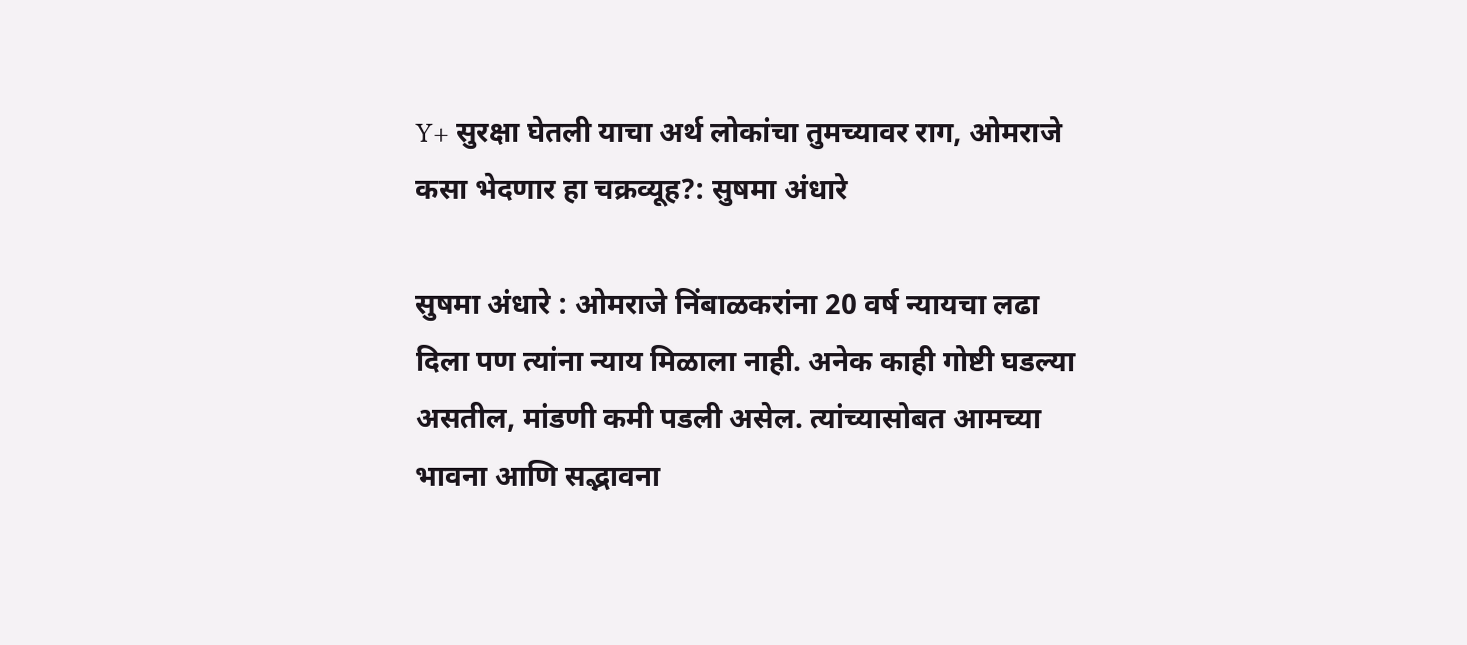Y+ सुरक्षा घेतली याचा अर्थ लोकांचा तुमच्यावर राग, ओमराजे कसा भेदणार हा चक्रव्यूह?: सुषमा अंधारे

सुषमा अंधारे : ओमराजे निंबाळकरांना 20 वर्ष न्यायचा लढा दिला पण त्यांना न्याय मिळाला नाही. अनेक काही गोष्टी घडल्या असतील, मांडणी कमी पडली असेल. त्यांच्यासोबत आमच्या भावना आणि सद्भावना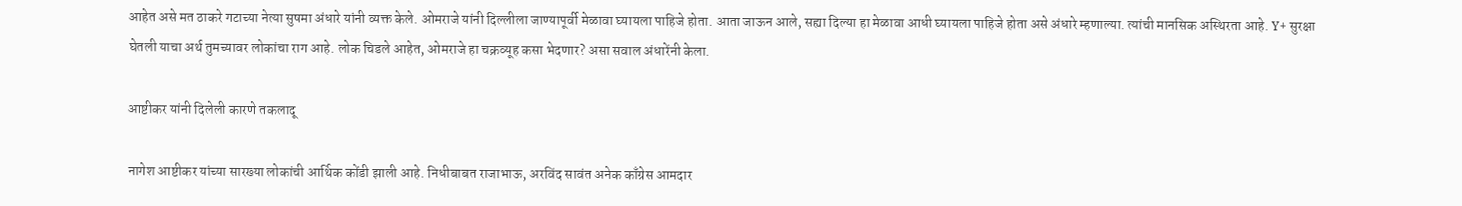आहेत असे मत ठाकरे गटाच्या नेत्या सुषमा अंधारे यांनी व्यक्त केले. ओमराजे यांनी दिल्लीला जाण्यापूर्वी मेळावा घ्यायला पाहिजे होता. आता जाऊन आले, सह्या दिल्या हा मेळावा आधी घ्यायला पाहिजे होता असे अंधारे म्हणाल्या. त्यांची मानसिक अस्थिरता आहे. Y+ सुरक्षा घेतली याचा अर्थ तुमच्यावर लोकांचा राग आहे. लोक चिडले आहेत, ओमराजे हा चक्रव्यूह कसा भेदणार? असा सवाल अंधारेंनी केला.

आष्टीकर यांनी दिलेली कारणे तकलादू

नागेश आष्टीकर यांच्या सारख्या लोकांची आर्थिक कोंडी झाली आहे. निधीबाबत राजाभाऊ, अरविंद सावंत अनेक काँग्रेस आमदार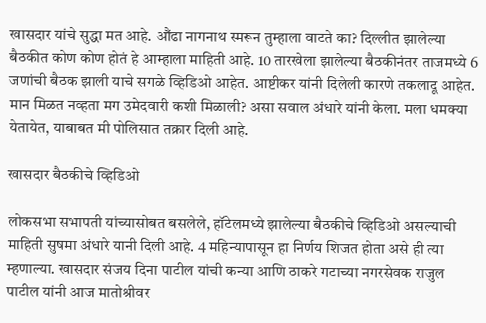खासदार यांचे सुद्धा मत आहे. औंढा नागनाथ स्मरून तुम्हाला वाटते का? दिल्लीत झालेल्या बैठकीत कोण कोण होतं हे आम्हाला माहिती आहे. 10 तारखेला झालेल्या बैठकीनंतर ताजमध्ये 6 जणांची बैठक झाली याचे सगळे व्हिडिओ आहेत. आष्टीकर यांनी दिलेली कारणे तकलादू आहेत. मान मिळत नव्हता मग उमेदवारी कशी मिळाली? असा सवाल अंधारे यांनी केला. मला धमक्या येतायेत, याबाबत मी पोलिसात तक्रार दिली आहे.

खासदार बैठकीचे व्हिडिओ

लोकसभा सभापती यांच्यासोबत बसलेले, हॉटेलमध्ये झालेल्या बैठकीचे व्हिडिओ असल्याची माहिती सुषमा अंधारे यानी दिली आहे. 4 महिन्यापासून हा निर्णय शिजत होता असे ही त्या म्हणाल्या. खासदार संजय दिना पाटील यांची कन्या आणि ठाकरे गटाच्या नगरसेवक राजुल पाटील यांनी आज मातोश्रीवर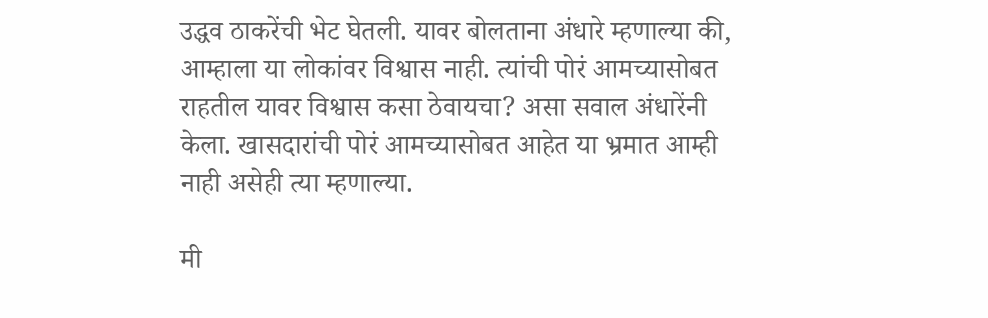उद्धव ठाकरेंची भेट घेतली. यावर बोलताना अंधारे म्हणाल्या की, आम्हाला या लोकांवर विश्वास नाही. त्यांची पोरं आमच्यासोबत राहतील यावर विश्वास कसा ठेवायचा? असा सवाल अंधारेंनी केला. खासदारांची पोरं आमच्यासोबत आहेत या भ्रमात आम्ही नाही असेही त्या म्हणाल्या.

मी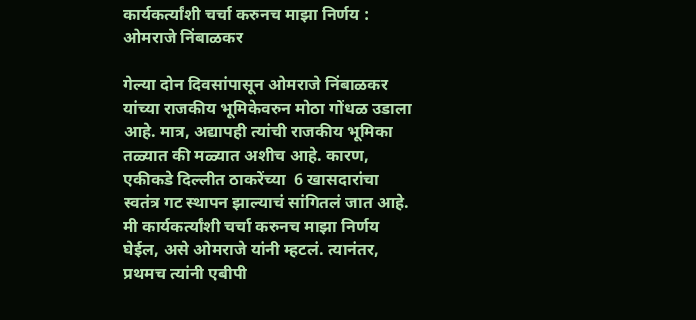कार्यकर्त्यांशी चर्चा करुनच माझा निर्णय : ओमराजे निंबाळकर

गेल्या दोन दिवसांपासून ओमराजे निंबाळकर यांच्या राजकीय भूमिकेवरुन मोठा गोंधळ उडाला आहे. मात्र, अद्यापही त्यांची राजकीय भूमिका तळ्यात की मळ्यात अशीच आहे. कारण, एकीकडे दिल्लीत ठाकरेंच्या  6 खासदारांचा स्वतंत्र गट स्थापन झाल्याचं सांगितलं जात आहे. मी कार्यकर्त्यांशी चर्चा करुनच माझा निर्णय घेईल, असे ओमराजे यांनी म्हटलं. त्यानंतर, प्रथमच त्यांनी एबीपी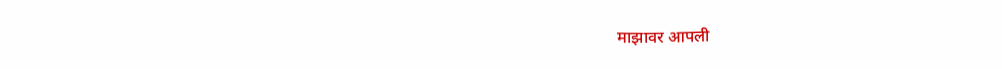माझावर आपली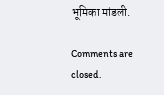भूमिका मांडली.

Comments are closed.